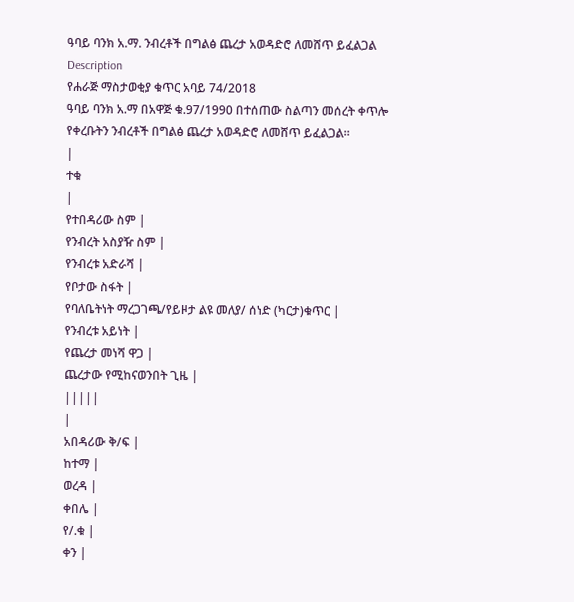ዓባይ ባንክ አ.ማ. ንብረቶች በግልፅ ጨረታ አወዳድሮ ለመሸጥ ይፈልጋል
Description
የሐራጅ ማስታወቂያ ቁጥር አባይ 74/2018
ዓባይ ባንክ አ.ማ በአዋጅ ቁ.97/1990 በተሰጠው ስልጣን መሰረት ቀጥሎ የቀረቡትን ንብረቶች በግልፅ ጨረታ አወዳድሮ ለመሸጥ ይፈልጋል።
|
ተቁ
|
የተበዳሪው ስም |
የንብረት አስያዥ ስም |
የንብረቱ አድራሻ |
የቦታው ስፋት |
የባለቤትነት ማረጋገጫ/የይዞታ ልዩ መለያ/ ሰነድ (ካርታ)ቁጥር |
የንብረቱ አይነት |
የጨረታ መነሻ ዋጋ |
ጨረታው የሚከናወንበት ጊዜ |
|||||
|
አበዳሪው ቅ/ፍ |
ከተማ |
ወረዳ |
ቀበሌ |
የ/.ቁ |
ቀን |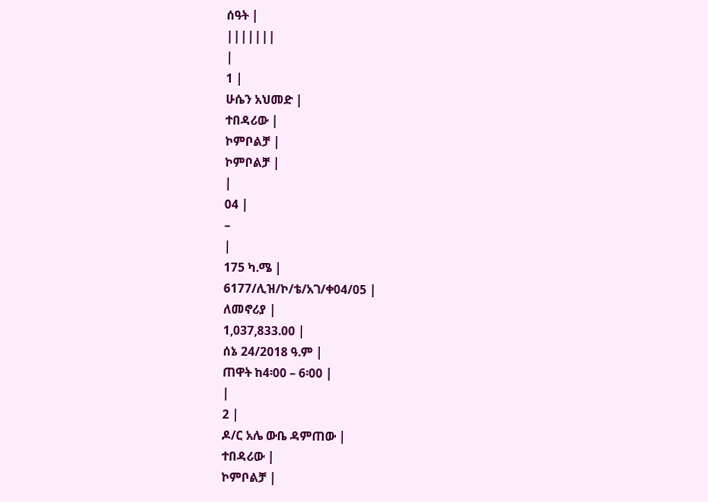ሰዓት |
|||||||
|
1 |
ሁሴን አህመድ |
ተበዳሪው |
ኮምቦልቻ |
ኮምቦልቻ |
|
04 |
–
|
175 ካ.ሜ |
6177/ሊዝ/ኮ/ቴ/አገ/ቀ04/05 |
ለመኖሪያ |
1,037,833.00 |
ሰኔ 24/2018 ዓ.ም |
ጠዋት ከ4፡00 – 6፡00 |
|
2 |
ዶ/ር አሌ ውቤ ዳምጠው |
ተበዳሪው |
ኮምቦልቻ |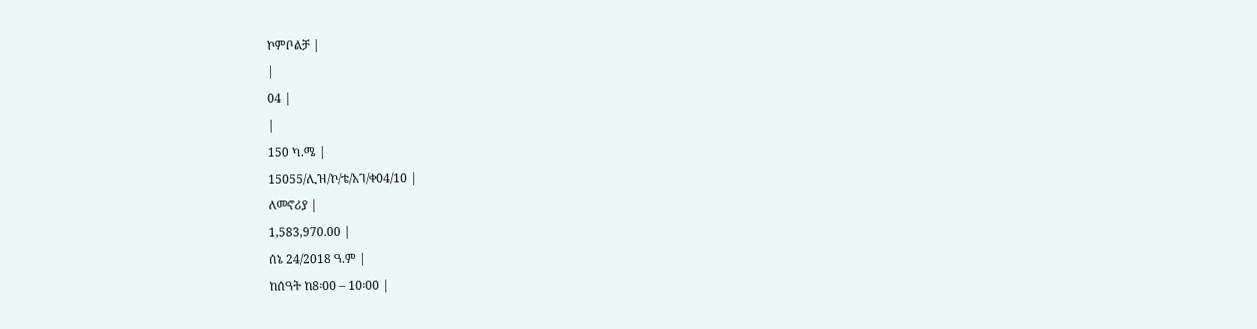ኮምቦልቻ |
|
04 |
|
150 ካ.ሜ |
15055/ሊዝ/ኮ/ቴ/አገ/ቀ04/10 |
ለመኖሪያ |
1,583,970.00 |
ሰኔ 24/2018 ዓ.ም |
ከሰዓት ከ8፡00 – 10፡00 |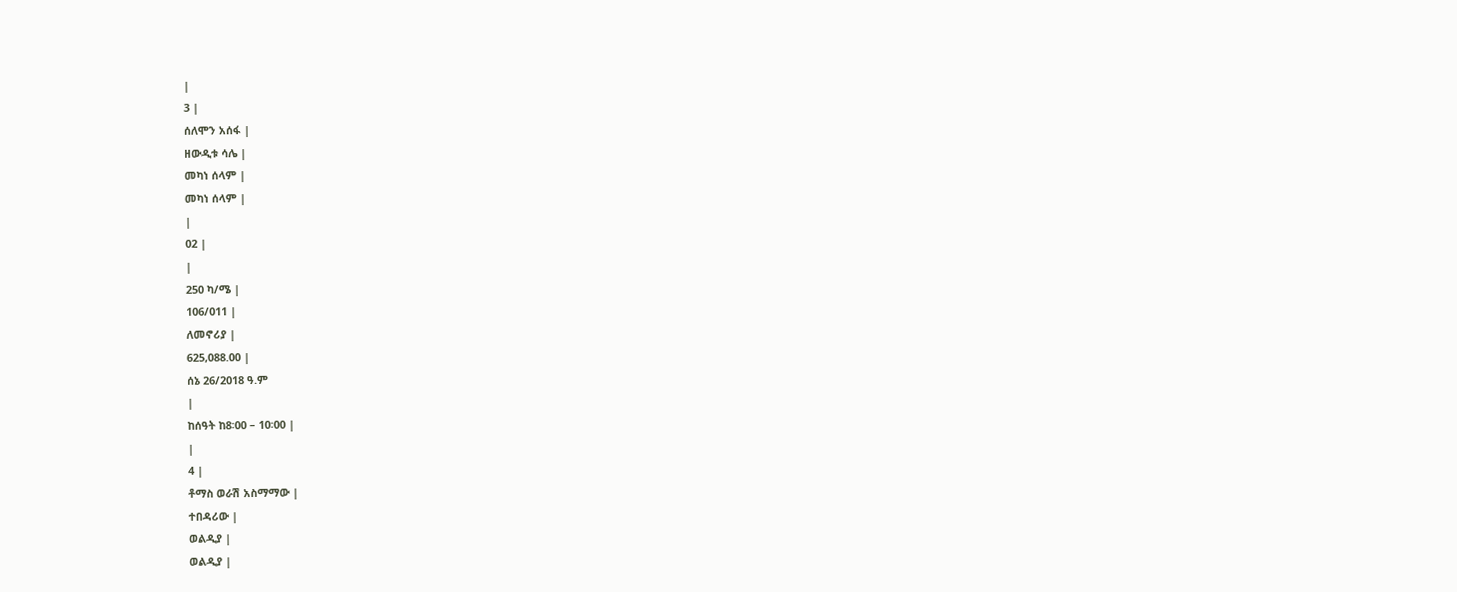|
3 |
ሰለሞን አሰፋ |
ዘውዲቱ ሳሌ |
መካነ ሰላም |
መካነ ሰላም |
|
02 |
|
250 ካ/ሜ |
106/011 |
ለመኖሪያ |
625,088.00 |
ሰኔ 26/2018 ዓ.ም
|
ከሰዓት ከ8፡00 – 10፡00 |
|
4 |
ቶማስ ወራሽ አስማማው |
ተበዳሪው |
ወልዲያ |
ወልዲያ |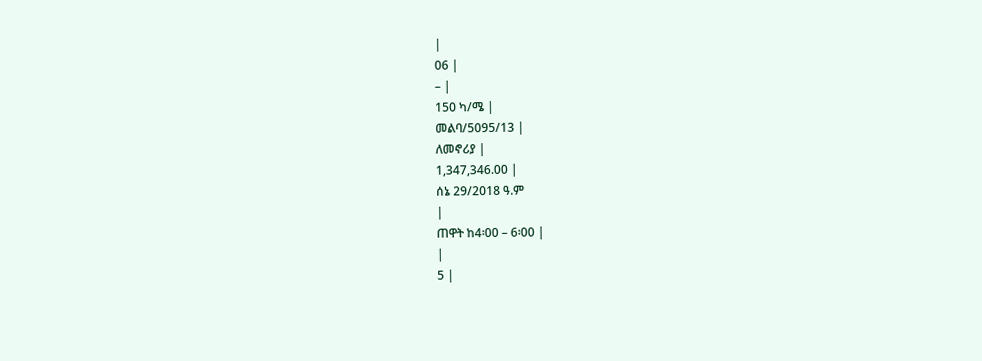|
06 |
– |
150 ካ/ሜ |
መልባ/5095/13 |
ለመኖሪያ |
1,347,346.00 |
ሰኔ 29/2018 ዓ.ም
|
ጠዋት ከ4፡00 – 6፡00 |
|
5 |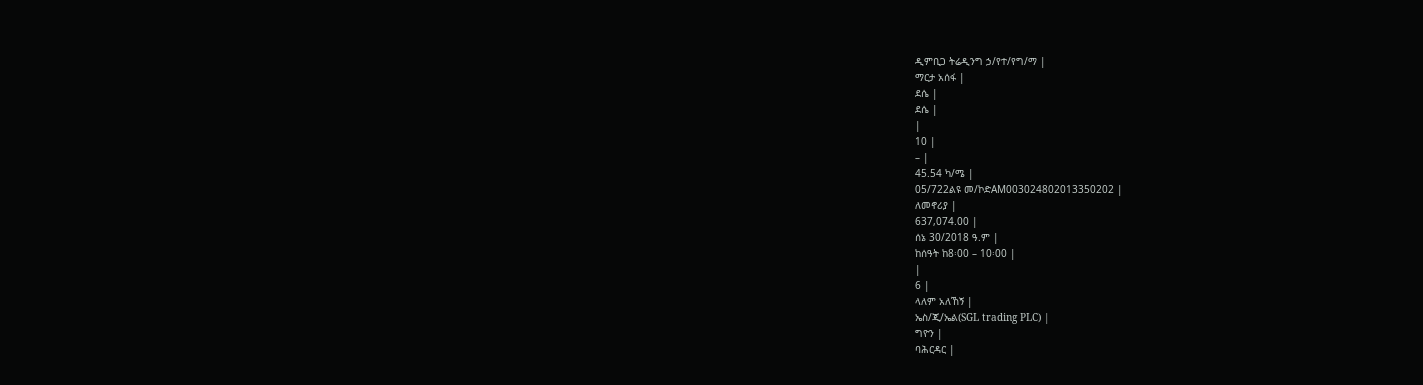ዲምቢጋ ትሬዲንግ ኃ/የተ/የግ/ማ |
ማርታ አሰፋ |
ደሴ |
ደሴ |
|
10 |
– |
45.54 ካ/ሜ |
05/722ልዩ መ/ኮድAM003024802013350202 |
ለመኖሪያ |
637,074.00 |
ሰኔ 30/2018 ዓ.ም |
ከሰዓት ከ8፡00 – 10፡00 |
|
6 |
ላለም አለኸኝ |
ኤስ/ጂ/ኤል(SGL trading PLC) |
ግዮን |
ባሕርዳር |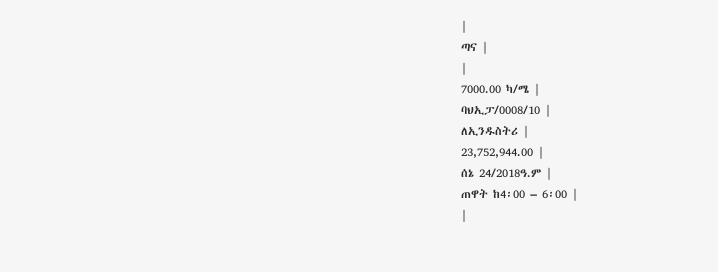|
ጣና |
|
7000.00 ካ/ሜ |
ባህኢፓ/0008/10 |
ለኢንዱስትሪ |
23,752,944.00 |
ሰኔ 24/2018ዓ.ም |
ጠዋት ከ4፡00 – 6፡00 |
|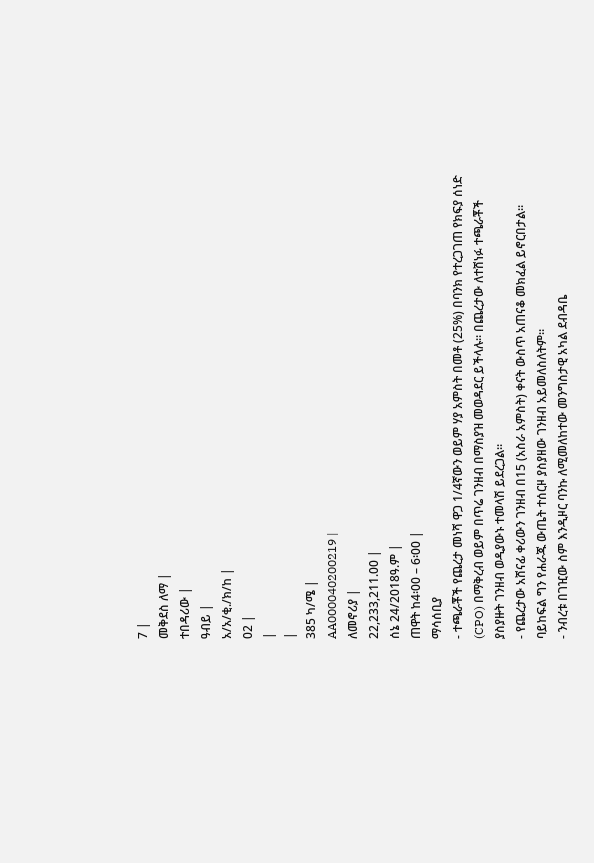7 |
መቅደስ ለማ |
ተበዳሪው |
ዓብይ |
አ/አ/ቂ./ክ/ከ |
02 |
|
|
385 ካ/ሜ |
AA000040200219 |
ለመኖሪያ |
22,233,211.00 |
ሰኔ 24/2018ዓ.ም |
ጠዋት ከ4፡00 – 6፡00 |
ማሳሰቢያ
- ተጫራቾች የጨረታ መነሻ ዋጋ 1/4ኛውን ወይም ሃያ አምስት በመቶ (25%) በባንክ የተረጋገጠ የክፍያ ሰነድ (CPO) በማቅረብ ወይም በጥሬ ገንዘብ በማስያዝ መወዳደር ይችላሉ። በጨረታው ለተሸነፉ ተጫራቾች ያስያዙት ገንዘብ ወዲያውኑ ተመላሽ ይደረጋል።
- የጨረታው አሸናፊ ቀሪውን ገንዘብ በ15 (አስራ አምስት) ቀናት ውስጥ አጠናቆ መክፈል ይኖርበታል። ባይከፍል ግን የሐራጁ ውጤት ተሰርዞ ያስያዘው ገንዘብ አይመለስለትም።
- ንብረቱ በገዢው ስም እንዲዞር ባንኩ ለሚመለከተው መንግስታዊ አካል ደብዳቤ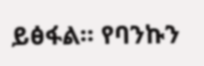ይፅፋል። የባንኩን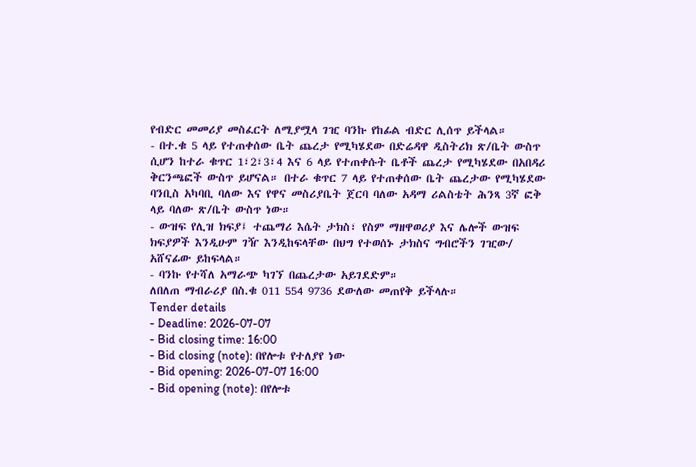የብድር መመሪያ መስፈርት ለሚያሟላ ገዢ ባንኩ የከፊል ብድር ሊሰጥ ይችላል።
- በተ.ቁ 5 ላይ የተጠቀሰው ቤት ጨረታ የሚካሄደው በድሬዳዋ ዲስትሪክ ጽ/ቤት ውስጥ ሲሆን ከተራ ቁጥር 1፣2፣3፣4 እና 6 ላይ የተጠቀሱት ቤቶች ጨረታ የሚካሄደው በአበዳሪ ቅርንጫፎች ውስጥ ይሆናል። በተራ ቁጥር 7 ላይ የተጠቀሰው ቤት ጨረታው የሚካሄደው ባንቢስ አካባቢ ባለው እና የዋና መስሪያቤት ጀርባ ባለው አዳማ ሪልስቴት ሕንጻ 3ኛ ፎቅ ላይ ባለው ጽ/ቤት ውስጥ ነው።
- ውዝፍ የሊዝ ክፍያ፤ ተጨማሪ እሴት ታክስ፣ የስም ማዘዋወሪያ እና ሌሎች ውዝፍ ክፍያዎች እንዲሁም ገዥ እንዲከፍላቸው በህግ የተወሰኑ ታክስና ግብሮችን ገዢው/ አሸናፊው ይከፍላል።
- ባንኩ የተሻለ አማራጭ ካገኘ በጨረታው አይገደድም።
ለበለጠ ማብራሪያ በስ.ቁ 011 554 9736 ደውለው መጠየቅ ይችላሉ።
Tender details
- Deadline: 2026-07-07
- Bid closing time: 16:00
- Bid closing (note): በየሎቱ የተለያየ ነው
- Bid opening: 2026-07-07 16:00
- Bid opening (note): በየሎቱ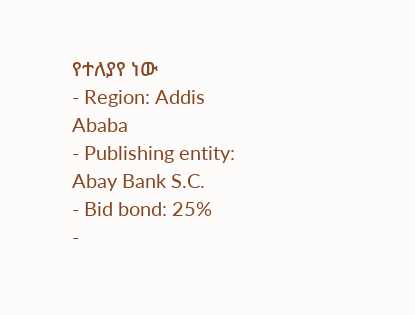የተለያየ ነው
- Region: Addis Ababa
- Publishing entity: Abay Bank S.C.
- Bid bond: 25%
-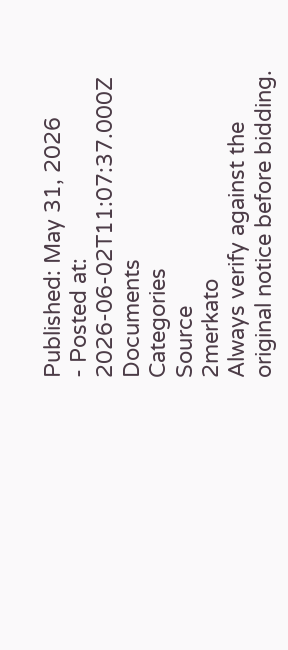Published: May 31, 2026
- Posted at: 2026-06-02T11:07:37.000Z
Documents
Categories
Source
2merkato
Always verify against the original notice before bidding.